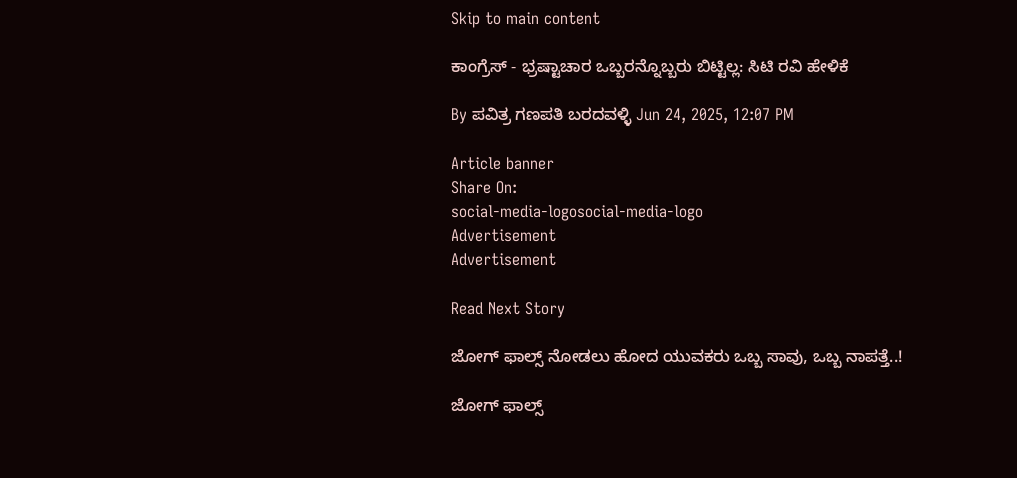Skip to main content

ಕಾಂಗ್ರೆಸ್‌ - ಭ್ರಷ್ಟಾಚಾರ ಒಬ್ಬರನ್ನೊಬ್ಬರು ಬಿಟ್ಟಿಲ್ಲ: ಸಿಟಿ ರವಿ ಹೇಳಿಕೆ

By ಪವಿತ್ರ ಗಣಪತಿ ಬರದವಳ್ಳಿ Jun 24, 2025, 12:07 PM

Article banner
Share On:
social-media-logosocial-media-logo
Advertisement
Advertisement

Read Next Story

ಜೋಗ್ ಫಾಲ್ಸ್‌ ನೋಡಲು ಹೋದ ಯುವಕರು ಒಬ್ಬ ಸಾವು, ಒಬ್ಬ ನಾಪತ್ತೆ..!

ಜೋಗ್ ಫಾಲ್ಸ್‌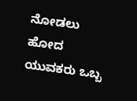ನೋಡಲು ಹೋದ ಯುವಕರು ಒಬ್ಬ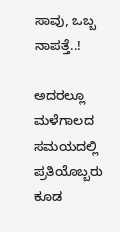ಸಾವು, ಒಬ್ಬ ನಾಪತ್ತೆ..!

ಅದರಲ್ಲೂ ಮಳೆಗಾಲದ ಸಮಯದಲ್ಲಿ ಪ್ರತಿಯೊಬ್ಬರು ಕೂಡ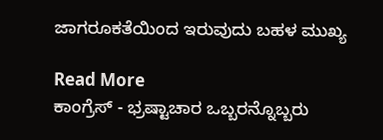ಜಾಗರೂಕತೆಯಿಂದ ಇರುವುದು ಬಹಳ ಮುಖ್ಯ

Read More
ಕಾಂಗ್ರೆಸ್‌ - ಭ್ರಷ್ಟಾಚಾರ ಒಬ್ಬರನ್ನೊಬ್ಬರು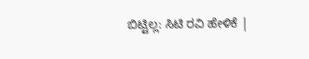ಬಿಟ್ಟಿಲ್ಲ: ಸಿಟಿ ರವಿ ಹೇಳಿಕೆ |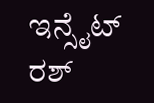ಇನ್ಸೈಟ್ ರಶ್